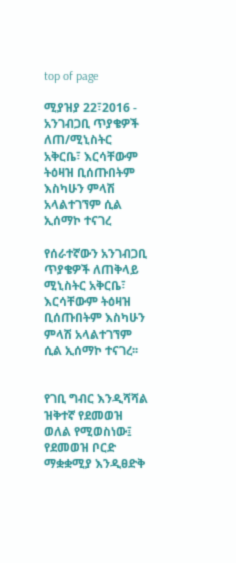top of page

ሚያዝያ 22፣2016 - አንገብጋቢ ጥያቄዎች ለጠ/ሚኒስትር አቅርቤ፣ እርሳቸውም ትዕዛዝ ቢሰጡበትም እስካሁን ምላሽ አላልተገኘም ሲል ኢሰማኮ ተናገረ

የሰራተኛውን አንገብጋቢ ጥያቄዎች ለጠቅላይ ሚኒስትር አቅርቤ፣ እርሳቸውም ትዕዛዝ ቢሰጡበትም እስካሁን ምላሽ አላልተገኘም ሲል ኢሰማኮ ተናገረ፡፡


የገቢ ግብር እንዲሻሻል ዝቅተኛ የደመወዝ ወለል የሚወስነው፤ የደመወዝ ቦርድ ማቋቋሚያ እንዲፀድቅ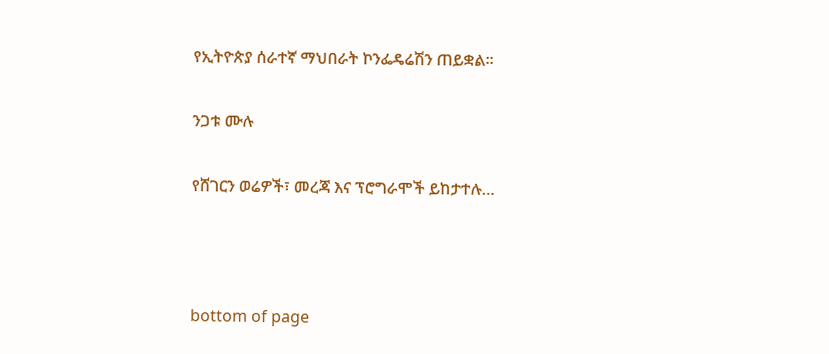የኢትዮጵያ ሰራተኛ ማህበራት ኮንፌዴሬሽን ጠይቋል፡፡


ንጋቱ ሙሉ


የሸገርን ወሬዎች፣ መረጃ እና ፕሮግራሞች ይከታተሉ…





bottom of page